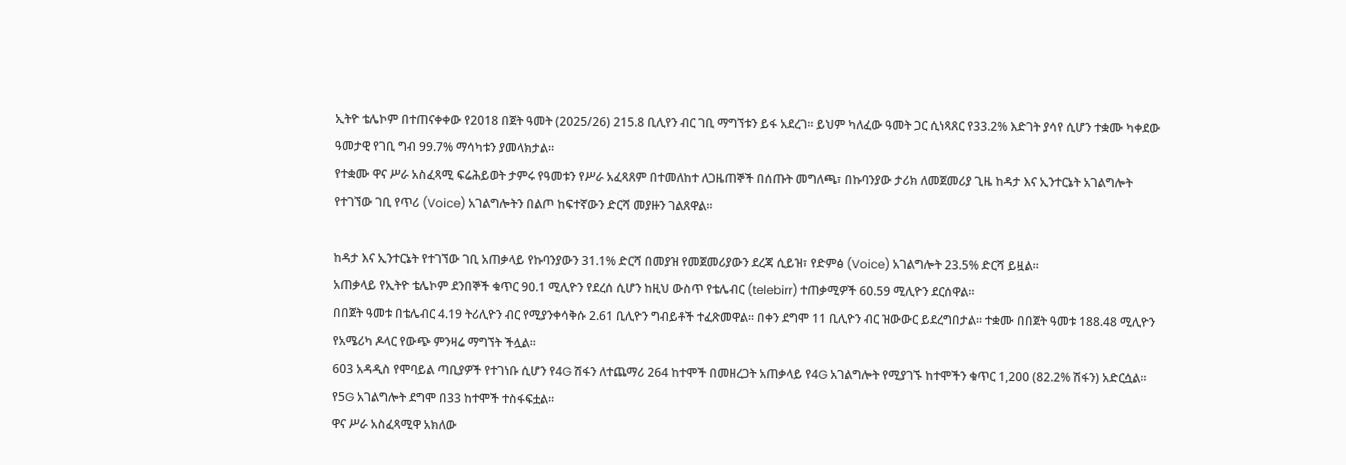ኢትዮ ቴሌኮም በተጠናቀቀው የ2018 በጀት ዓመት (2025/26) 215.8 ቢሊየን ብር ገቢ ማግኘቱን ይፋ አደረገ። ይህም ካለፈው ዓመት ጋር ሲነጻጸር የ33.2% እድገት ያሳየ ሲሆን ተቋሙ ካቀደው ዓመታዊ የገቢ ግብ 99.7% ማሳካቱን ያመላክታል።
የተቋሙ ዋና ሥራ አስፈጻሚ ፍሬሕይወት ታምሩ የዓመቱን የሥራ አፈጻጸም በተመለከተ ለጋዜጠኞች በሰጡት መግለጫ፣ በኩባንያው ታሪክ ለመጀመሪያ ጊዜ ከዳታ እና ኢንተርኔት አገልግሎት የተገኘው ገቢ የጥሪ (Voice) አገልግሎትን በልጦ ከፍተኛውን ድርሻ መያዙን ገልጸዋል።

ከዳታ እና ኢንተርኔት የተገኘው ገቢ አጠቃላይ የኩባንያውን 31.1% ድርሻ በመያዝ የመጀመሪያውን ደረጃ ሲይዝ፣ የድምፅ (Voice) አገልግሎት 23.5% ድርሻ ይዟል።
አጠቃላይ የኢትዮ ቴሌኮም ደንበኞች ቁጥር 90.1 ሚሊዮን የደረሰ ሲሆን ከዚህ ውስጥ የቴሌብር (telebirr) ተጠቃሚዎች 60.59 ሚሊዮን ደርሰዋል።
በበጀት ዓመቱ በቴሌብር 4.19 ትሪሊዮን ብር የሚያንቀሳቅሱ 2.61 ቢሊዮን ግብይቶች ተፈጽመዋል። በቀን ደግሞ 11 ቢሊዮን ብር ዝውውር ይደረግበታል። ተቋሙ በበጀት ዓመቱ 188.48 ሚሊዮን የአሜሪካ ዶላር የውጭ ምንዛሬ ማግኘት ችሏል።
603 አዳዲስ የሞባይል ጣቢያዎች የተገነቡ ሲሆን የ4G ሽፋን ለተጨማሪ 264 ከተሞች በመዘረጋት አጠቃላይ የ4G አገልግሎት የሚያገኙ ከተሞችን ቁጥር 1,200 (82.2% ሽፋን) አድርሷል። የ5G አገልግሎት ደግሞ በ33 ከተሞች ተስፋፍቷል።
ዋና ሥራ አስፈጻሚዋ አክለው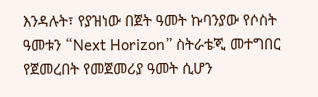እንዳሉት፣ የያዝነው በጀት ዓመት ኩባንያው የሶስት ዓመቱን “Next Horizon” ስትራቴጂ መተግበር የጀመረበት የመጀመሪያ ዓመት ሲሆን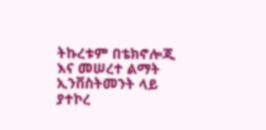ትኩረቱም በቴክኖሎጂ እና መሠረተ ልማት ኢንቨስትመንት ላይ ያተኮረ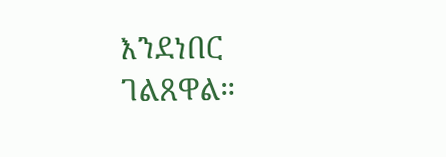እንደነበር ገልጸዋል።